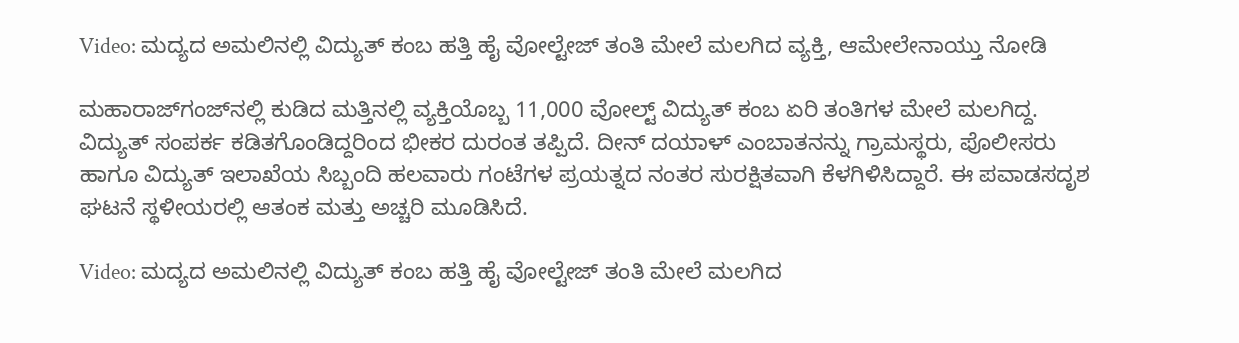Video: ಮದ್ಯದ ಅಮಲಿನಲ್ಲಿ ವಿದ್ಯುತ್ ಕಂಬ ಹತ್ತಿ ಹೈ ವೋಲ್ಟೇಜ್ ತಂತಿ ಮೇಲೆ ಮಲಗಿದ ವ್ಯಕ್ತಿ, ಆಮೇಲೇನಾಯ್ತು ನೋಡಿ

ಮಹಾರಾಜ್‌ಗಂಜ್‌ನಲ್ಲಿ ಕುಡಿದ ಮತ್ತಿನಲ್ಲಿ ವ್ಯಕ್ತಿಯೊಬ್ಬ 11,000 ವೋಲ್ಟ್ ವಿದ್ಯುತ್ ಕಂಬ ಏರಿ ತಂತಿಗಳ ಮೇಲೆ ಮಲಗಿದ್ದ. ವಿದ್ಯುತ್ ಸಂಪರ್ಕ ಕಡಿತಗೊಂಡಿದ್ದರಿಂದ ಭೀಕರ ದುರಂತ ತಪ್ಪಿದೆ. ದೀನ್ ದಯಾಳ್ ಎಂಬಾತನನ್ನು ಗ್ರಾಮಸ್ಥರು, ಪೊಲೀಸರು ಹಾಗೂ ವಿದ್ಯುತ್ ಇಲಾಖೆಯ ಸಿಬ್ಬಂದಿ ಹಲವಾರು ಗಂಟೆಗಳ ಪ್ರಯತ್ನದ ನಂತರ ಸುರಕ್ಷಿತವಾಗಿ ಕೆಳಗಿಳಿಸಿದ್ದಾರೆ. ಈ ಪವಾಡಸದೃಶ ಘಟನೆ ಸ್ಥಳೀಯರಲ್ಲಿ ಆತಂಕ ಮತ್ತು ಅಚ್ಚರಿ ಮೂಡಿಸಿದೆ.

Video: ಮದ್ಯದ ಅಮಲಿನಲ್ಲಿ ವಿದ್ಯುತ್ ಕಂಬ ಹತ್ತಿ ಹೈ ವೋಲ್ಟೇಜ್ ತಂತಿ ಮೇಲೆ ಮಲಗಿದ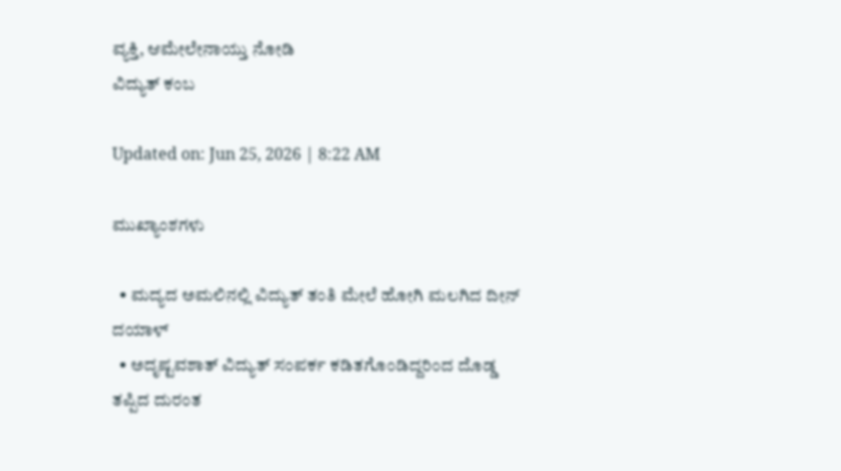ವ್ಯಕ್ತಿ, ಆಮೇಲೇನಾಯ್ತು ನೋಡಿ
ವಿದ್ಯುತ್ ಕಂಬ

Updated on: Jun 25, 2026 | 8:22 AM

ಮುಖ್ಯಾಂಶಗಳು

  • ಮದ್ಯದ ಅಮಲಿನಲ್ಲಿ ವಿದ್ಯುತ್ ತಂತಿ ಮೇಲೆ ಹೋಗಿ ಮಲಗಿದ ದೀನ್ ದಯಾಳ್
  • ಅದೃಷ್ಟವಶಾತ್ ವಿದ್ಯುತ್ ಸಂಪರ್ಕ ಕಡಿತಗೊಂಡಿದ್ದರಿಂದ ದೊಡ್ಡ ತಪ್ಪಿದ ದುರಂತ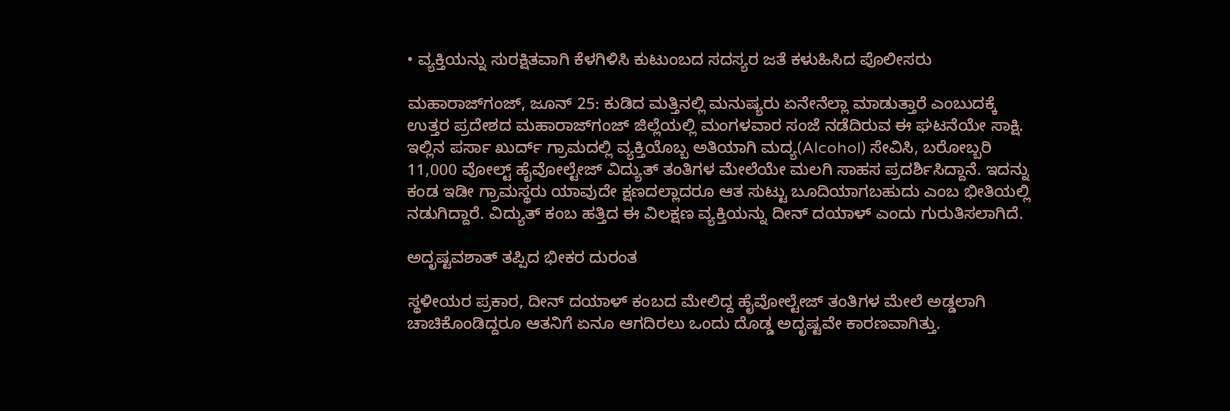• ವ್ಯಕ್ತಿಯನ್ನು ಸುರಕ್ಷಿತವಾಗಿ ಕೆಳಗಿಳಿಸಿ ಕುಟುಂಬದ ಸದಸ್ಯರ ಜತೆ ಕಳುಹಿಸಿದ ಪೊಲೀಸರು

ಮಹಾರಾಜ್‌ಗಂಜ್, ಜೂನ್ 25: ಕುಡಿದ ಮತ್ತಿನಲ್ಲಿ ಮನುಷ್ಯರು ಏನೇನೆಲ್ಲಾ ಮಾಡುತ್ತಾರೆ ಎಂಬುದಕ್ಕೆ ಉತ್ತರ ಪ್ರದೇಶದ ಮಹಾರಾಜ್‌ಗಂಜ್ ಜಿಲ್ಲೆಯಲ್ಲಿ ಮಂಗಳವಾರ ಸಂಜೆ ನಡೆದಿರುವ ಈ ಘಟನೆಯೇ ಸಾಕ್ಷಿ. ಇಲ್ಲಿನ ಪರ್ಸಾ ಖುರ್ದ್ ಗ್ರಾಮದಲ್ಲಿ ವ್ಯಕ್ತಿಯೊಬ್ಬ ಅತಿಯಾಗಿ ಮದ್ಯ(Alcohol) ಸೇವಿಸಿ, ಬರೋಬ್ಬರಿ 11,000 ವೋಲ್ಟ್ ಹೈವೋಲ್ಟೇಜ್ ವಿದ್ಯುತ್ ತಂತಿಗಳ ಮೇಲೆಯೇ ಮಲಗಿ ಸಾಹಸ ಪ್ರದರ್ಶಿಸಿದ್ದಾನೆ. ಇದನ್ನು ಕಂಡ ಇಡೀ ಗ್ರಾಮಸ್ಥರು ಯಾವುದೇ ಕ್ಷಣದಲ್ಲಾದರೂ ಆತ ಸುಟ್ಟು ಬೂದಿಯಾಗಬಹುದು ಎಂಬ ಭೀತಿಯಲ್ಲಿ ನಡುಗಿದ್ದಾರೆ. ವಿದ್ಯುತ್ ಕಂಬ ಹತ್ತಿದ ಈ ವಿಲಕ್ಷಣ ವ್ಯಕ್ತಿಯನ್ನು ದೀನ್ ದಯಾಳ್ ಎಂದು ಗುರುತಿಸಲಾಗಿದೆ.

ಅದೃಷ್ಟವಶಾತ್ ತಪ್ಪಿದ ಭೀಕರ ದುರಂತ

ಸ್ಥಳೀಯರ ಪ್ರಕಾರ, ದೀನ್ ದಯಾಳ್ ಕಂಬದ ಮೇಲಿದ್ದ ಹೈವೋಲ್ಟೇಜ್ ತಂತಿಗಳ ಮೇಲೆ ಅಡ್ಡಲಾಗಿ ಚಾಚಿಕೊಂಡಿದ್ದರೂ ಆತನಿಗೆ ಏನೂ ಆಗದಿರಲು ಒಂದು ದೊಡ್ಡ ಅದೃಷ್ಟವೇ ಕಾರಣವಾಗಿತ್ತು.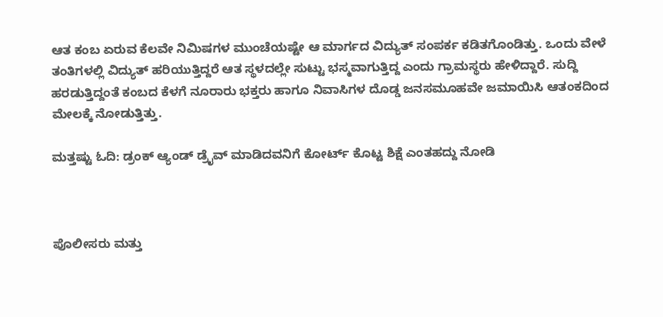ಆತ ಕಂಬ ಏರುವ ಕೆಲವೇ ನಿಮಿಷಗಳ ಮುಂಚೆಯಷ್ಟೇ ಆ ಮಾರ್ಗದ ವಿದ್ಯುತ್ ಸಂಪರ್ಕ ಕಡಿತಗೊಂಡಿತ್ತು. ಒಂದು ವೇಳೆ ತಂತಿಗಳಲ್ಲಿ ವಿದ್ಯುತ್ ಹರಿಯುತ್ತಿದ್ದರೆ ಆತ ಸ್ಥಳದಲ್ಲೇ ಸುಟ್ಟು ಭಸ್ಮವಾಗುತ್ತಿದ್ದ ಎಂದು ಗ್ರಾಮಸ್ಥರು ಹೇಳಿದ್ದಾರೆ. ಸುದ್ದಿ ಹರಡುತ್ತಿದ್ದಂತೆ ಕಂಬದ ಕೆಳಗೆ ನೂರಾರು ಭಕ್ತರು ಹಾಗೂ ನಿವಾಸಿಗಳ ದೊಡ್ಡ ಜನಸಮೂಹವೇ ಜಮಾಯಿಸಿ ಆತಂಕದಿಂದ ಮೇಲಕ್ಕೆ ನೋಡುತ್ತಿತ್ತು.

ಮತ್ತಷ್ಟು ಓದಿ: ಡ್ರಂಕ್ ಆ್ಯಂಡ್ ಡ್ರೈವ್ ಮಾಡಿದವನಿಗೆ ಕೋರ್ಟ್ ಕೊಟ್ಟ ಶಿಕ್ಷೆ ಎಂತಹದ್ದು ನೋಡಿ



ಪೊಲೀಸರು ಮತ್ತು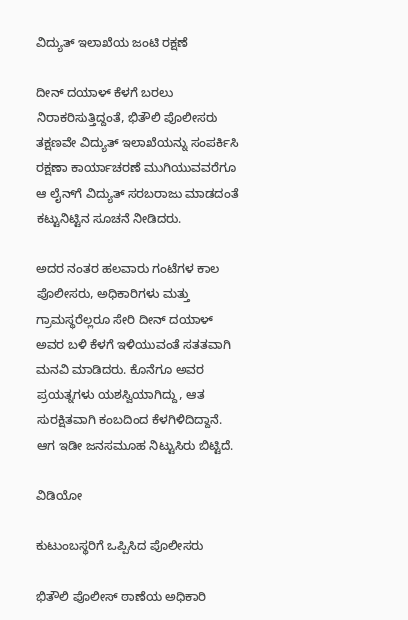ವಿದ್ಯುತ್ ಇಲಾಖೆಯ ಜಂಟಿ ರಕ್ಷಣೆ

ದೀನ್ ದಯಾಳ್ ಕೆಳಗೆ ಬರಲು ನಿರಾಕರಿಸುತ್ತಿದ್ದಂತೆ, ಭಿತೌಲಿ ಪೊಲೀಸರು ತಕ್ಷಣವೇ ವಿದ್ಯುತ್ ಇಲಾಖೆಯನ್ನು ಸಂಪರ್ಕಿಸಿ ರಕ್ಷಣಾ ಕಾರ್ಯಾಚರಣೆ ಮುಗಿಯುವವರೆಗೂ ಆ ಲೈನ್‌ಗೆ ವಿದ್ಯುತ್ ಸರಬರಾಜು ಮಾಡದಂತೆ ಕಟ್ಟುನಿಟ್ಟಿನ ಸೂಚನೆ ನೀಡಿದರು.

ಅದರ ನಂತರ ಹಲವಾರು ಗಂಟೆಗಳ ಕಾಲ ಪೊಲೀಸರು, ಅಧಿಕಾರಿಗಳು ಮತ್ತು ಗ್ರಾಮಸ್ಥರೆಲ್ಲರೂ ಸೇರಿ ದೀನ್ ದಯಾಳ್ ಅವರ ಬಳಿ ಕೆಳಗೆ ಇಳಿಯುವಂತೆ ಸತತವಾಗಿ ಮನವಿ ಮಾಡಿದರು. ಕೊನೆಗೂ ಅವರ ಪ್ರಯತ್ನಗಳು ಯಶಸ್ವಿಯಾಗಿದ್ದು, ಆತ ಸುರಕ್ಷಿತವಾಗಿ ಕಂಬದಿಂದ ಕೆಳಗಿಳಿದಿದ್ದಾನೆ. ಆಗ ಇಡೀ ಜನಸಮೂಹ ನಿಟ್ಟುಸಿರು ಬಿಟ್ಟಿದೆ.

ವಿಡಿಯೋ

ಕುಟುಂಬಸ್ಥರಿಗೆ ಒಪ್ಪಿಸಿದ ಪೊಲೀಸರು

ಭಿತೌಲಿ ಪೊಲೀಸ್ ಠಾಣೆಯ ಅಧಿಕಾರಿ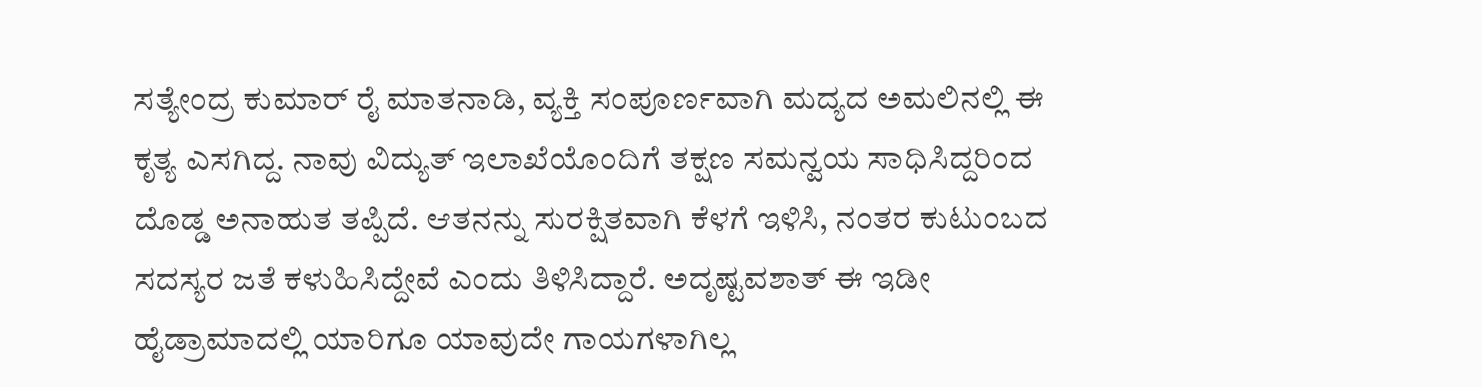ಸತ್ಯೇಂದ್ರ ಕುಮಾರ್ ರೈ ಮಾತನಾಡಿ, ವ್ಯಕ್ತಿ ಸಂಪೂರ್ಣವಾಗಿ ಮದ್ಯದ ಅಮಲಿನಲ್ಲಿ ಈ ಕೃತ್ಯ ಎಸಗಿದ್ದ. ನಾವು ವಿದ್ಯುತ್ ಇಲಾಖೆಯೊಂದಿಗೆ ತಕ್ಷಣ ಸಮನ್ವಯ ಸಾಧಿಸಿದ್ದರಿಂದ ದೊಡ್ಡ ಅನಾಹುತ ತಪ್ಪಿದೆ. ಆತನನ್ನು ಸುರಕ್ಷಿತವಾಗಿ ಕೆಳಗೆ ಇಳಿಸಿ, ನಂತರ ಕುಟುಂಬದ ಸದಸ್ಯರ ಜತೆ ಕಳುಹಿಸಿದ್ದೇವೆ ಎಂದು ತಿಳಿಸಿದ್ದಾರೆ. ಅದೃಷ್ಟವಶಾತ್ ಈ ಇಡೀ ಹೈಡ್ರಾಮಾದಲ್ಲಿ ಯಾರಿಗೂ ಯಾವುದೇ ಗಾಯಗಳಾಗಿಲ್ಲ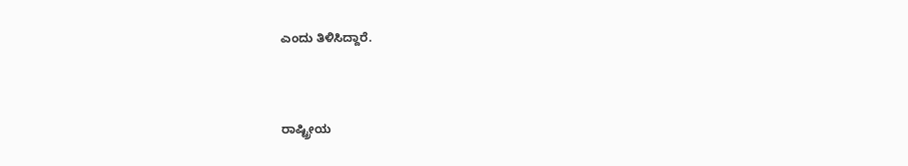ಎಂದು ತಿಳಿಸಿದ್ದಾರೆ.



ರಾಷ್ಟ್ರೀಯ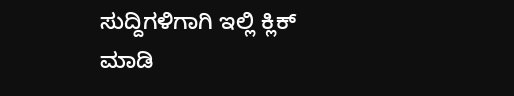ಸುದ್ದಿಗಳಿಗಾಗಿ ಇಲ್ಲಿ ಕ್ಲಿಕ್ ಮಾಡಿ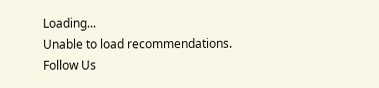Loading...
Unable to load recommendations.
Follow Us